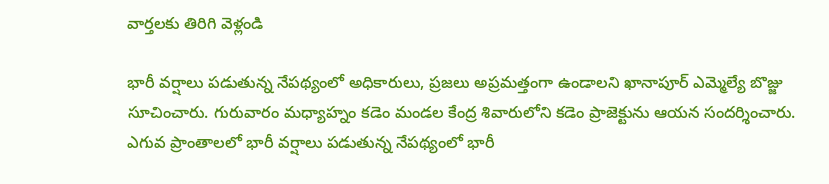వార్తలకు తిరిగి వెళ్లండి

భారీ వర్షాలు పడుతున్న నేపథ్యంలో అధికారులు, ప్రజలు అప్రమత్తంగా ఉండాలని ఖానాపూర్ ఎమ్మెల్యే బొజ్జు సూచించారు. గురువారం మధ్యాహ్నం కడెం మండల కేంద్ర శివారులోని కడెం ప్రాజెక్టును ఆయన సందర్శించారు.
ఎగువ ప్రాంతాలలో భారీ వర్షాలు పడుతున్న నేపథ్యంలో భారీ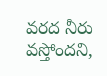వరద నీరు వస్తోందని,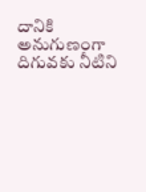దానికి అనుగుణంగా దిగువకు నీటిని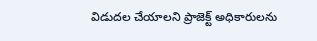విడుదల చేయాలని ప్రాజెక్ట్ అధికారులను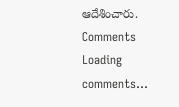ఆదేశించారు.
Comments
Loading comments...